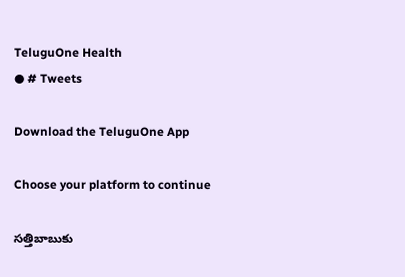TeluguOne Health
● # Tweets

Download the TeluguOne App

Choose your platform to continue

సత్తిబాబుకు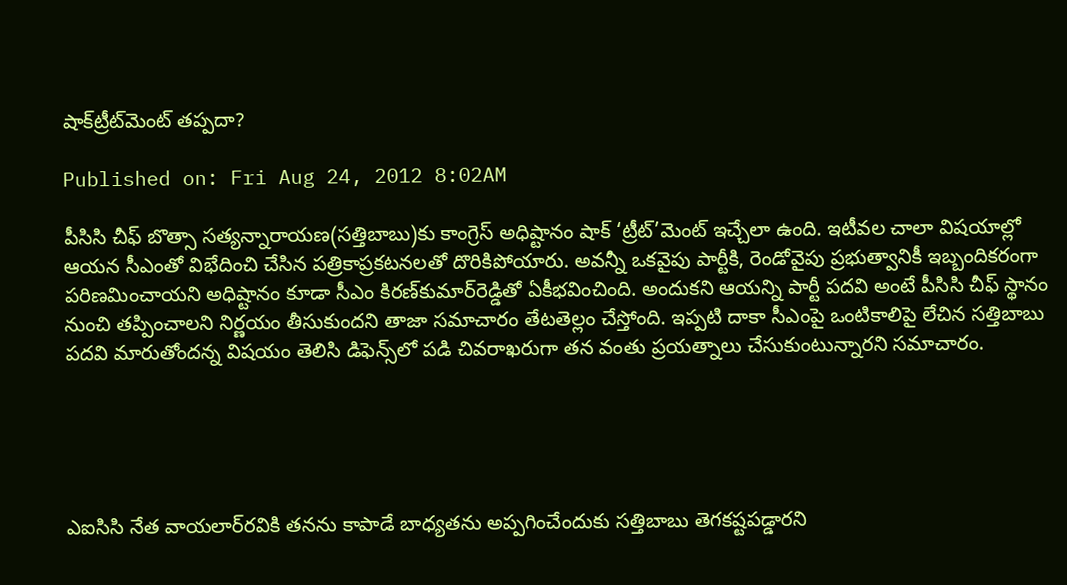షాక్‌ట్రీట్‌మెంట్‌ తప్పదా?

Published on: Fri Aug 24, 2012 8:02AM

పీసిసి చీఫ్‌ బొత్సా సత్యన్నారాయణ(సత్తిబాబు)కు కాంగ్రెస్‌ అధిష్టానం షాక్‌ ‘ట్రీట్‌’మెంట్‌ ఇచ్చేలా ఉంది. ఇటీవల చాలా విషయాల్లో ఆయన సీఎంతో విభేదించి చేసిన పత్రికాప్రకటనలతో దొరికిపోయారు. అవన్నీ ఒకవైపు పార్టీకి, రెండోవైపు ప్రభుత్వానికీ ఇబ్బందికరంగా పరిణమించాయని అధిష్టానం కూడా సీఎం కిరణ్‌కుమార్‌రెడ్డితో ఏకీభవించింది. అందుకని ఆయన్ని పార్టీ పదవి అంటే పీసిసి చీఫ్‌ స్థానం నుంచి తప్పించాలని నిర్ణయం తీసుకుందని తాజా సమాచారం తేటతెల్లం చేస్తోంది. ఇప్పటి దాకా సీఎంపై ఒంటికాలిపై లేచిన సత్తిబాబు పదవి మారుతోందన్న విషయం తెలిసి డిఫెన్స్‌లో పడి చివరాఖరుగా తన వంతు ప్రయత్నాలు చేసుకుంటున్నారని సమాచారం.





ఎఐసిసి నేత వాయలార్‌రవికి తనను కాపాడే బాధ్యతను అప్పగించేందుకు సత్తిబాబు తెగకష్టపడ్డారని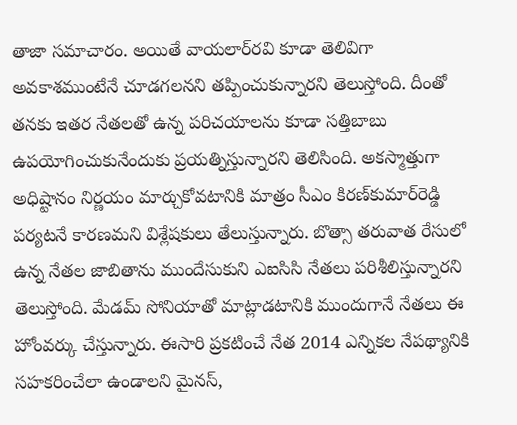తాజా సమాచారం. అయితే వాయలార్‌రవి కూడా తెలివిగా అవకాశముంటేనే చూడగలనని తప్పించుకున్నారని తెలుస్తోంది. దీంతో తనకు ఇతర నేతలతో ఉన్న పరిచయాలను కూడా సత్తిబాబు ఉపయోగించుకునేందుకు ప్రయత్నిస్తున్నారని తెలిసింది. అకస్మాత్తుగా అధిష్టానం నిర్ణయం మార్చుకోవటానికి మాత్రం సీఎం కిరణ్‌కుమార్‌రెడ్డి పర్యటనే కారణమని విశ్లేషకులు తేలుస్తున్నారు. బొత్సా తరువాత రేసులో ఉన్న నేతల జాబితాను ముందేసుకుని ఎఐసిసి నేతలు పరిశీలిస్తున్నారని తెలుస్తోంది. మేడమ్‌ సోనియాతో మాట్లాడటానికి ముందుగానే నేతలు ఈ హోంవర్కు చేస్తున్నారు. ఈసారి ప్రకటించే నేత 2014 ఎన్నికల నేపథ్యానికి సహకరించేలా ఉండాలని మైనస్‌,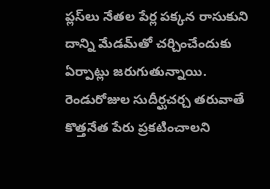ప్లస్‌లు నేతల పేర్ల పక్కన రాసుకుని దాన్ని మేడమ్‌తో చర్చించేందుకు ఏర్పాట్లు జరుగుతున్నాయి. రెండురోజుల సుదీర్ఘచర్చ తరువాతే కొత్తనేత పేరు ప్రకటించాలని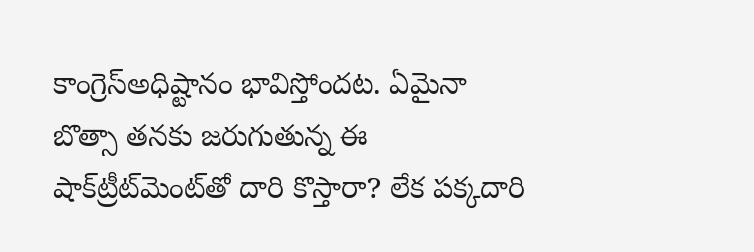కాంగ్రెస్‌అధిష్టానం భావిస్తోందట. ఏమైనా బొత్సా తనకు జరుగుతున్న ఈ షాక్‌ట్రీట్‌మెంట్‌తో దారి కొస్తారా? లేక పక్కదారి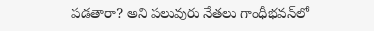పడతారా? అని పలువురు నేతలు గాంధీభవన్‌లో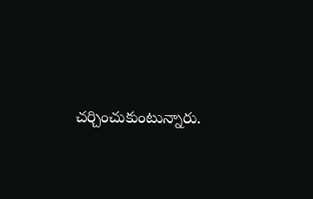చర్చించుకుంటున్నారు.